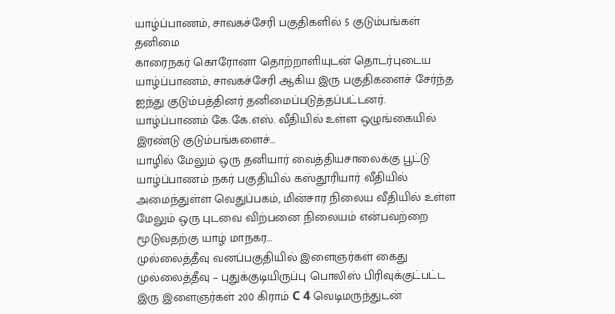யாழ்ப்பாணம், சாவகச்சேரி பகுதிகளில் 5 குடும்பங்கள் தனிமை
காரைநகர் கொரோனா தொற்றாளியுடன் தொடர்புடைய யாழ்ப்பாணம், சாவகச்சேரி ஆகிய இரு பகுதிகளைச் சேர்ந்த ஐந்து குடும்பத்தினர் தனிமைப்படுத்தப்பட்டனர். யாழ்ப்பாணம் கே.கே.எஸ். வீதியில் உள்ள ஒழுங்கையில் இரண்டு குடும்பங்களைச்…
யாழில் மேலும் ஒரு தனியார் வைத்தியசாலைக்கு பூட்டு
யாழ்ப்பாணம் நகர் பகுதியில் கஸ்தூரியார் வீதியில் அமைந்துள்ள வெதுப்பகம், மின்சார நிலைய வீதியில் உள்ள மேலும் ஒரு புடவை விற்பனை நிலையம் என்பவற்றை மூடுவதற்கு யாழ் மாநகர…
முல்லைத்தீவு வனப்பகுதியில் இளைஞர்கள் கைது
முல்லைத்தீவு – புதுக்குடியிருப்பு பொலிஸ் பிரிவுக்குட்பட்ட இரு இளைஞர்கள் 200 கிராம் C 4 வெடிமருந்துடன்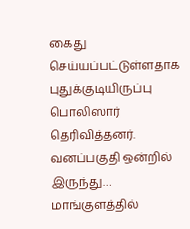கைது செய்யப்பட்டுள்ளதாக புதுக்குடியிருப்பு பொலிஸார் தெரிவித்தனர். வனப்பகுதி ஒன்றில் இருந்து…
மாங்குளத்தில்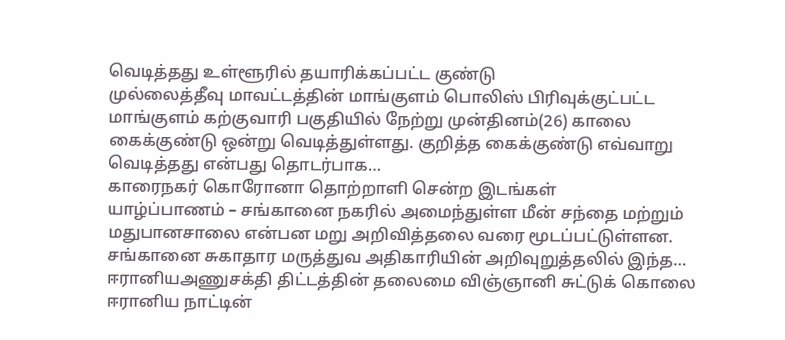வெடித்தது உள்ளூரில் தயாரிக்கப்பட்ட குண்டு
முல்லைத்தீவு மாவட்டத்தின் மாங்குளம் பொலிஸ் பிரிவுக்குட்பட்ட மாங்குளம் கற்குவாரி பகுதியில் நேற்று முன்தினம்(26) காலை கைக்குண்டு ஒன்று வெடித்துள்ளது. குறித்த கைக்குண்டு எவ்வாறு வெடித்தது என்பது தொடர்பாக…
காரைநகர் கொரோனா தொற்றாளி சென்ற இடங்கள்
யாழ்ப்பாணம் – சங்கானை நகரில் அமைந்துள்ள மீன் சந்தை மற்றும் மதுபானசாலை என்பன மறு அறிவித்தலை வரை மூடப்பட்டுள்ளன. சங்கானை சுகாதார மருத்துவ அதிகாரியின் அறிவுறுத்தலில் இந்த…
ஈரானியஅணுசக்தி திட்டத்தின் தலைமை விஞ்ஞானி சுட்டுக் கொலை
ஈரானிய நாட்டின்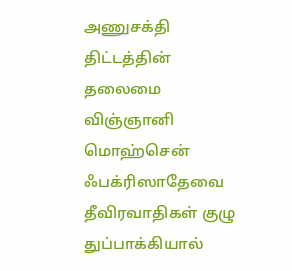அணுசக்தி திட்டத்தின் தலைமை விஞ்ஞானி மொஹ்சென் ஃபக்ரிஸாதேவை தீவிரவாதிகள் குழு துப்பாக்கியால்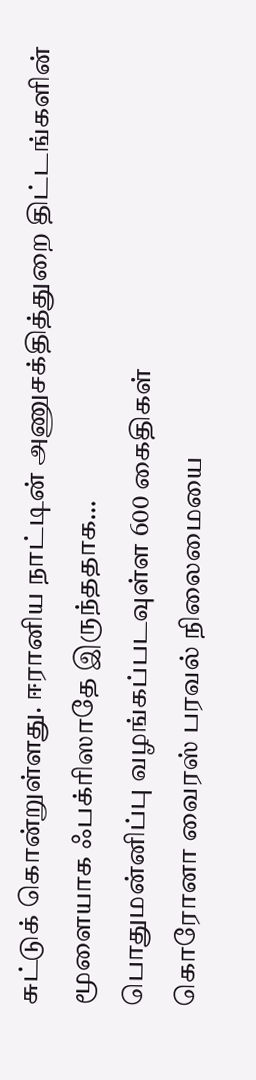சுட்டுக் கொன்றுள்ளது. ஈரானிய நாட்டின் அணுசக்தித்துறை திட்டங்களின் மூளையாக ஃபக்ரிஸாதே இருந்ததாக…
பொதுமன்னிப்பு வழங்கப்படவுள்ள 600 கைதிகள்
கொரோனா வைரஸ் பரவல் நிலைமையை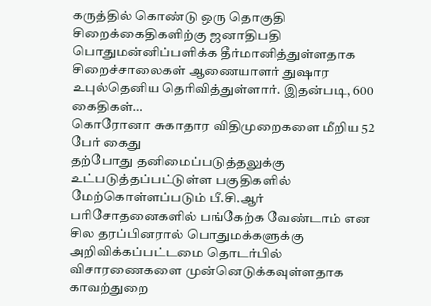கருத்தில் கொண்டு ஒரு தொகுதி சிறைக்கைதிகளிற்கு ஜனாதிபதி பொதுமன்னிப்பளிக்க தீர்மானித்துள்ளதாக சிறைச்சாலைகள் ஆணையாளர் துஷார உபுல்தெனிய தெரிவித்துள்ளார். இதன்படி, 600 கைதிகள்…
கொரோனா சுகாதார விதிமுறைகளை மீறிய 52 பேர் கைது
தற்போது தனிமைப்படுத்தலுக்கு உட்படுத்தப்பட்டுள்ள பகுதிகளில் மேற்கொள்ளப்படும் பீ.சி.ஆர் பரிசோதனைகளில் பங்கேற்க வேண்டாம் என சில தரப்பினரால் பொதுமக்களுக்கு அறிவிக்கப்பட்டமை தொடர்பில் விசாரணைகளை முன்னெடுக்கவுள்ளதாக காவற்துறை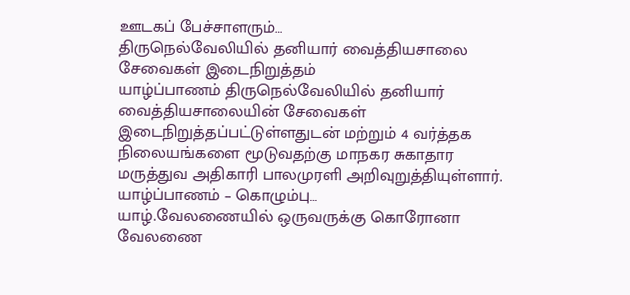ஊடகப் பேச்சாளரும்…
திருநெல்வேலியில் தனியார் வைத்தியசாலை சேவைகள் இடைநிறுத்தம்
யாழ்ப்பாணம் திருநெல்வேலியில் தனியார் வைத்தியசாலையின் சேவைகள் இடைநிறுத்தப்பட்டுள்ளதுடன் மற்றும் 4 வர்த்தக நிலையங்களை மூடுவதற்கு மாநகர சுகாதார மருத்துவ அதிகாரி பாலமுரளி அறிவுறுத்தியுள்ளார். யாழ்ப்பாணம் – கொழும்பு…
யாழ்.வேலணையில் ஒருவருக்கு கொரோனா
வேலணை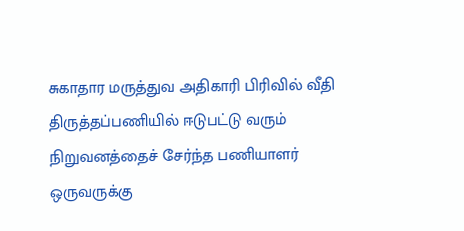சுகாதார மருத்துவ அதிகாரி பிரிவில் வீதி திருத்தப்பணியில் ஈடுபட்டு வரும் நிறுவனத்தைச் சேர்ந்த பணியாளர் ஒருவருக்கு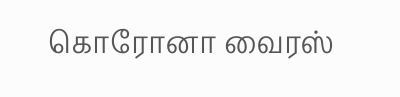கொரோனா வைரஸ்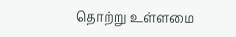தொற்று உள்ளமை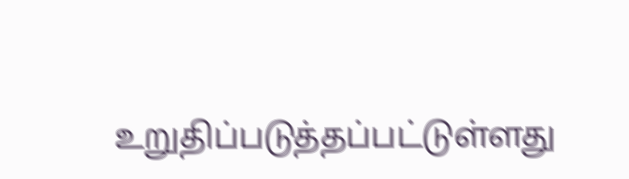உறுதிப்படுத்தப்பட்டுள்ளது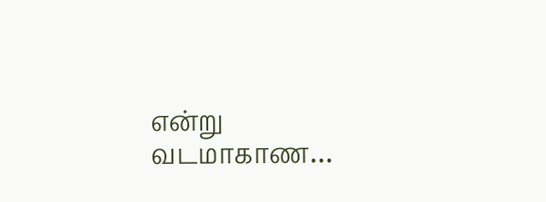என்று வடமாகாண…